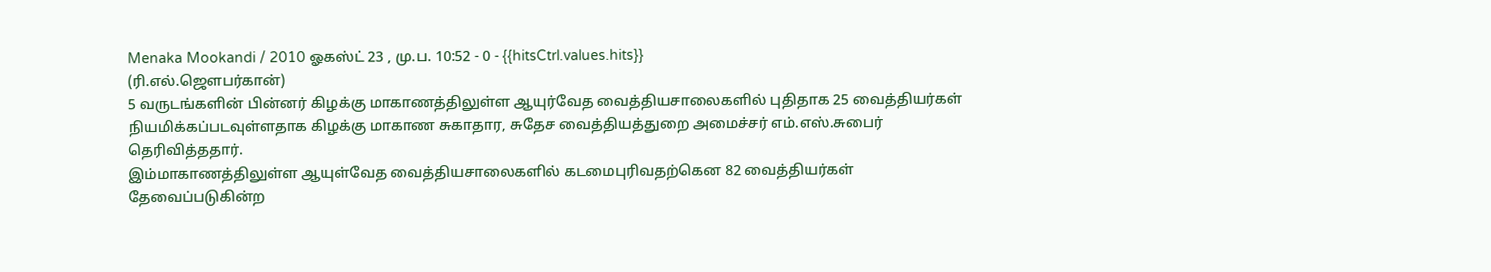Menaka Mookandi / 2010 ஓகஸ்ட் 23 , மு.ப. 10:52 - 0 - {{hitsCtrl.values.hits}}
(ரி.எல்.ஜௌபர்கான்)
5 வருடங்களின் பின்னர் கிழக்கு மாகாணத்திலுள்ள ஆயுர்வேத வைத்தியசாலைகளில் புதிதாக 25 வைத்தியர்கள் நியமிக்கப்படவுள்ளதாக கிழக்கு மாகாண சுகாதார, சுதேச வைத்தியத்துறை அமைச்சர் எம்.எஸ்.சுபைர் தெரிவித்ததார்.
இம்மாகாணத்திலுள்ள ஆயுள்வேத வைத்தியசாலைகளில் கடமைபுரிவதற்கென 82 வைத்தியர்கள் தேவைப்படுகின்ற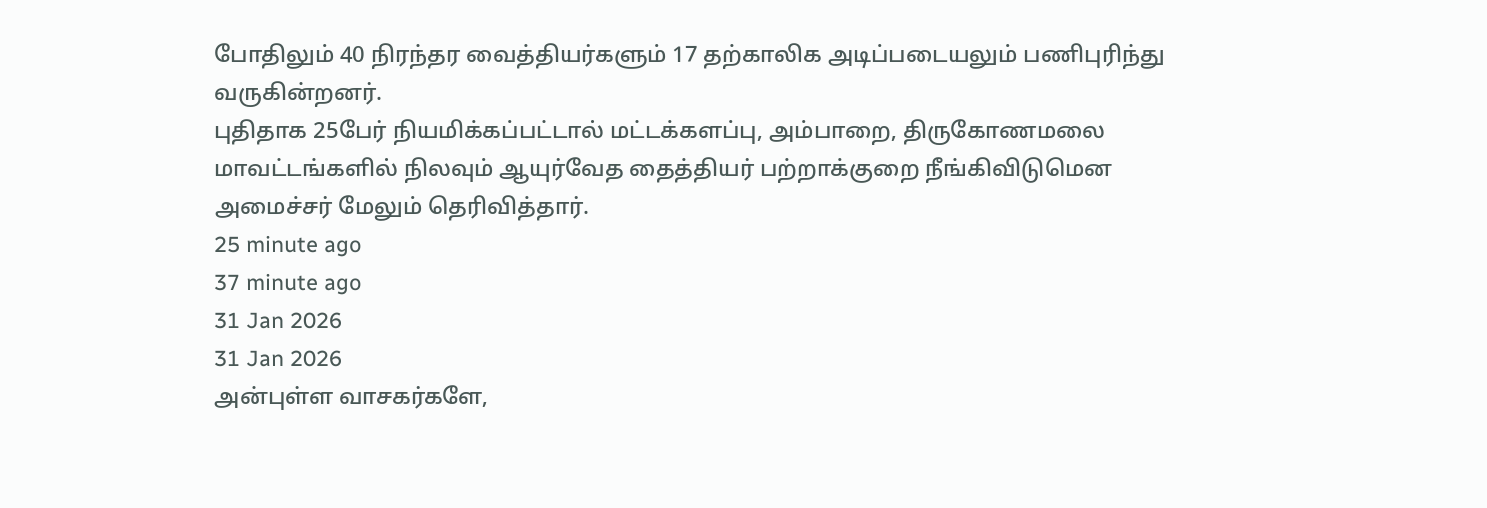போதிலும் 40 நிரந்தர வைத்தியர்களும் 17 தற்காலிக அடிப்படையலும் பணிபுரிந்து வருகின்றனர்.
புதிதாக 25பேர் நியமிக்கப்பட்டால் மட்டக்களப்பு, அம்பாறை, திருகோணமலை மாவட்டங்களில் நிலவும் ஆயுர்வேத தைத்தியர் பற்றாக்குறை நீங்கிவிடுமென அமைச்சர் மேலும் தெரிவித்தார்.
25 minute ago
37 minute ago
31 Jan 2026
31 Jan 2026
அன்புள்ள வாசகர்களே,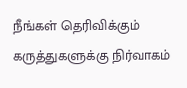நீங்கள் தெரிவிக்கும் கருத்துகளுக்கு நிர்வாகம்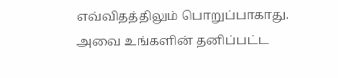எவ்விதத்திலும் பொறுப்பாகாது. அவை உங்களின் தனிப்பட்ட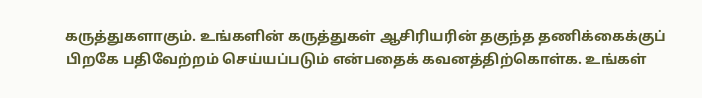கருத்துகளாகும். உங்களின் கருத்துகள் ஆசிரியரின் தகுந்த தணிக்கைக்குப் பிறகே பதிவேற்றம் செய்யப்படும் என்பதைக் கவனத்திற்கொள்க. உங்கள்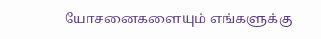யோசனைகளையும் எங்களுக்கு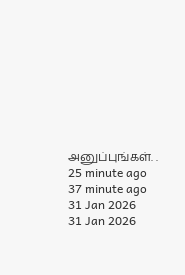அனுப்புங்கள். .
25 minute ago
37 minute ago
31 Jan 2026
31 Jan 2026